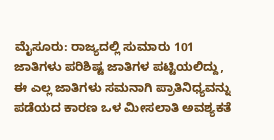ಮೈಸೂರು: ರಾಜ್ಯದಲ್ಲಿ ಸುಮಾರು 101 ಜಾತಿಗಳು ಪರಿಶಿಷ್ಟ ಜಾತಿಗಳ ಪಟ್ಟಿಯಲಿದ್ದು, ಈ ಎಲ್ಲ ಜಾತಿಗಳು ಸಮನಾಗಿ ಪ್ರಾತಿನಿಧ್ಯವನ್ನು ಪಡೆಯದ ಕಾರಣ ಒಳ ಮೀಸಲಾತಿ ಅವಶ್ಯಕತೆ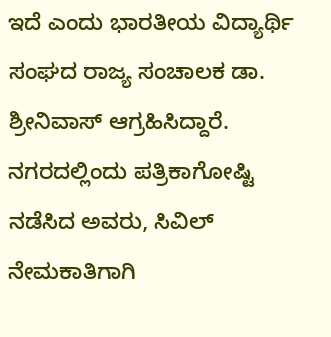ಇದೆ ಎಂದು ಭಾರತೀಯ ವಿದ್ಯಾರ್ಥಿ ಸಂಘದ ರಾಜ್ಯ ಸಂಚಾಲಕ ಡಾ. ಶ್ರೀನಿವಾಸ್ ಆಗ್ರಹಿಸಿದ್ದಾರೆ.
ನಗರದಲ್ಲಿಂದು ಪತ್ರಿಕಾಗೋಷ್ಟಿ ನಡೆಸಿದ ಅವರು, ಸಿವಿಲ್ ನೇಮಕಾತಿಗಾಗಿ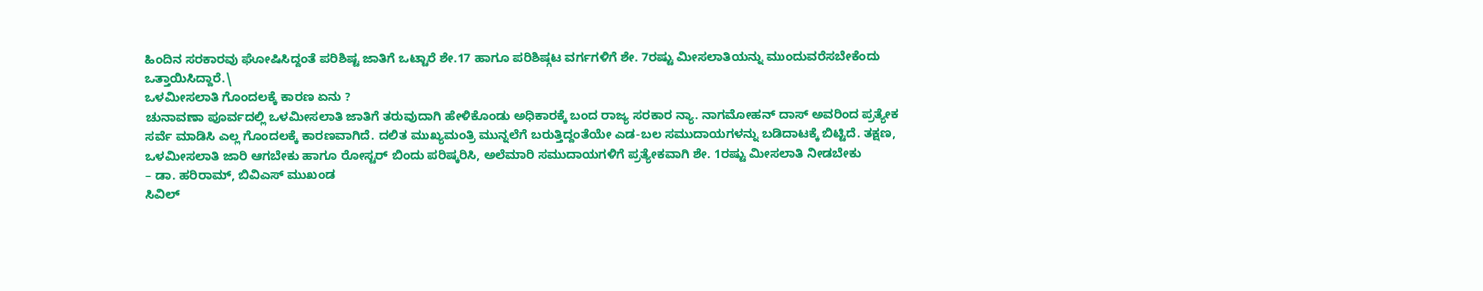ಹಿಂದಿನ ಸರಕಾರವು ಘೋಷಿಸಿದ್ದಂತೆ ಪರಿಶಿಷ್ಟ ಜಾತಿಗೆ ಒಟ್ಟಾರೆ ಶೇ.17 ಹಾಗೂ ಪರಿಶಿಷ್ಗಟ ವರ್ಗಗಳಿಗೆ ಶೇ. 7ರಷ್ಟು ಮೀಸಲಾತಿಯನ್ನು ಮುಂದುವರೆಸಬೇಕೆಂದು ಒತ್ತಾಯಿಸಿದ್ದಾರೆ.\
ಒಳಮೀಸಲಾತಿ ಗೊಂದಲಕ್ಕೆ ಕಾರಣ ಏನು ?
ಚುನಾವಣಾ ಪೂರ್ವದಲ್ಲಿ ಒಳಮೀಸಲಾತಿ ಜಾತಿಗೆ ತರುವುದಾಗಿ ಹೇಳಿಕೊಂಡು ಅಧಿಕಾರಕ್ಕೆ ಬಂದ ರಾಜ್ಯ ಸರಕಾರ ನ್ಯಾ. ನಾಗಮೋಹನ್ ದಾಸ್ ಅವರಿಂದ ಪ್ರತ್ಯೇಕ ಸರ್ವೆ ಮಾಡಿಸಿ ಎಲ್ಲ ಗೊಂದಲಕ್ಕೆ ಕಾರಣವಾಗಿದೆ. ದಲಿತ ಮುಖ್ಯಮಂತ್ರಿ ಮುನ್ನಲೆಗೆ ಬರುತ್ತಿದ್ದಂತೆಯೇ ಎಡ-ಬಲ ಸಮುದಾಯಗಳನ್ನು ಬಡಿದಾಟಕ್ಕೆ ಬಿಟ್ಟಿದೆ. ತಕ್ಷಣ, ಒಳಮೀಸಲಾತಿ ಜಾರಿ ಆಗಬೇಕು ಹಾಗೂ ರೋಸ್ಟರ್ ಬಿಂದು ಪರಿಷ್ಕರಿಸಿ, ಅಲೆಮಾರಿ ಸಮುದಾಯಗಳಿಗೆ ಪ್ರತ್ಯೇಕವಾಗಿ ಶೇ. 1ರಷ್ಟು ಮೀಸಲಾತಿ ನೀಡಬೇಕು
– ಡಾ. ಹರಿರಾಮ್, ಬಿವಿಎಸ್ ಮುಖಂಡ
ಸಿವಿಲ್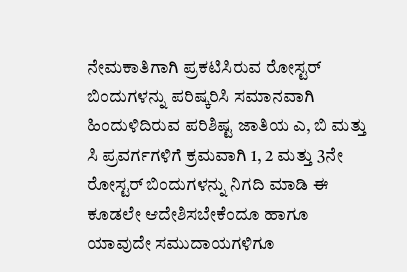ನೇಮಕಾತಿಗಾಗಿ ಪ್ರಕಟಿಸಿರುವ ರೋಸ್ಟರ್ ಬಿಂದುಗಳನ್ನು ಪರಿಷ್ಕರಿಸಿ ಸಮಾನವಾಗಿ ಹಿಂದುಳಿದಿರುವ ಪರಿಶಿಷ್ಟ ಜಾತಿಯ ಎ, ಬಿ ಮತ್ತು ಸಿ ಪ್ರವರ್ಗಗಳಿಗೆ ಕ್ರಮವಾಗಿ 1, 2 ಮತ್ತು 3ನೇ ರೋಸ್ಟರ್ ಬಿಂದುಗಳನ್ನು ನಿಗದಿ ಮಾಡಿ ಈ ಕೂಡಲೇ ಆದೇಶಿಸಬೇಕೆಂದೂ ಹಾಗೂ ಯಾವುದೇ ಸಮುದಾಯಗಳಿಗೂ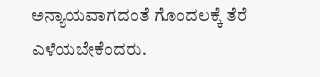ಅನ್ಯಾಯವಾಗದಂತೆ ಗೊಂದಲಕ್ಕೆ ತೆರೆ ಎಳೆಯಬೇಕೆಂದರು.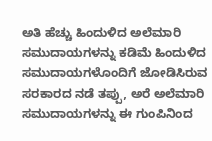ಅತಿ ಹೆಚ್ಚು ಹಿಂದುಳಿದ ಅಲೆಮಾರಿ ಸಮುದಾಯಗಳನ್ನು ಕಡಿಮೆ ಹಿಂದುಳಿದ ಸಮುದಾಯಗಳೊಂದಿಗೆ ಜೋಡಿಸಿರುವ ಸರಕಾರದ ನಡೆ ತಪ್ಪು, ಅರೆ ಅಲೆಮಾರಿ ಸಮುದಾಯಗಳನ್ನು ಈ ಗುಂಪಿನಿಂದ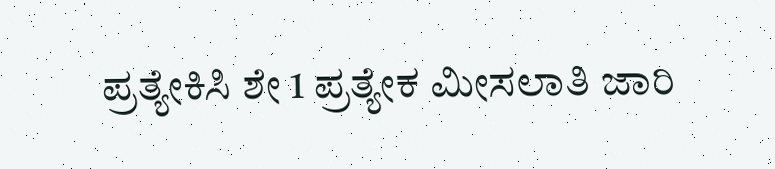ಪ್ರತ್ಯೇಕಿಸಿ ಶೇ 1 ಪ್ರತ್ಯೇಕ ಮೀಸಲಾತಿ ಜಾರಿ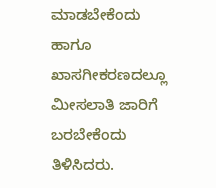ಮಾಡಬೇಕೆಂದು ಹಾಗೂ ಖಾಸಗೀಕರಣದಲ್ಲೂ ಮೀಸಲಾತಿ ಜಾರಿಗೆ ಬರಬೇಕೆಂದು ತಿಳಿಸಿದರು.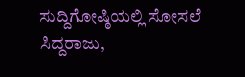ಸುದ್ದಿಗೋಷ್ಠಿಯಲ್ಲಿ ಸೋಸಲೆ ಸಿದ್ದರಾಜು,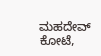ಮಹದೇವ್ ಕೋಟೆ,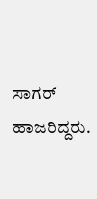ಸಾಗರ್ ಹಾಜರಿದ್ದರು.